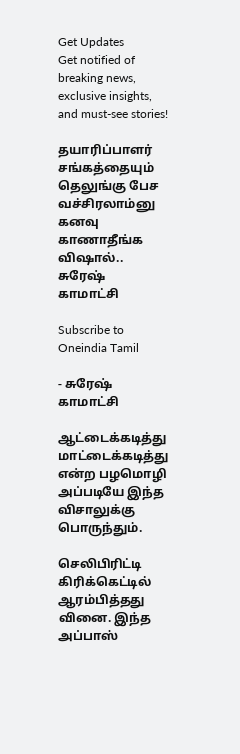Get Updates
Get notified of breaking news, exclusive insights, and must-see stories!

தயாரிப்பாளர் சங்கத்தையும் தெலுங்கு பேச வச்சிரலாம்னு கனவு காணாதீங்க விஷால்.. சுரேஷ் காமாட்சி

Subscribe to Oneindia Tamil

- சுரேஷ் காமாட்சி

ஆட்டைக்கடித்து மாட்டைக்கடித்து என்ற பழமொழி அப்படியே இந்த விசாலுக்கு பொருந்தும்.

செலிபிரிட்டி கிரிக்கெட்டில் ஆரம்பித்தது வினை. இந்த அப்பாஸ்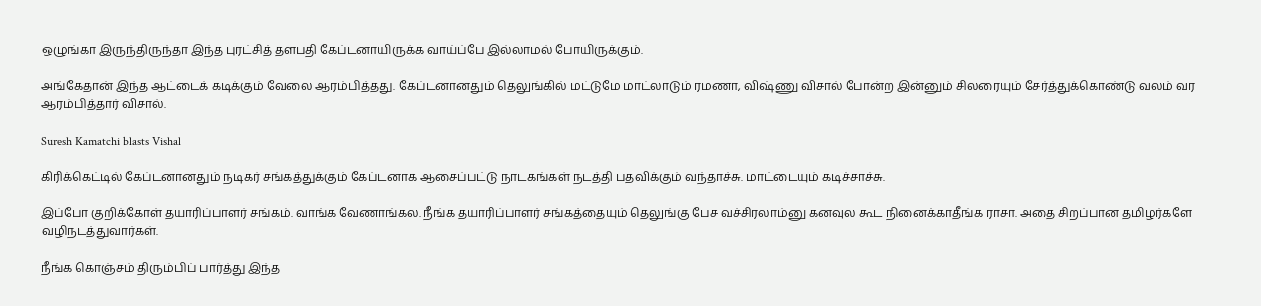ஒழுங்கா இருந்திருந்தா இந்த புரட்சித் தளபதி கேப்டனாயிருக்க வாய்ப்பே இல்லாமல் போயிருக்கும்.

அங்கேதான் இந்த ஆட்டைக் கடிக்கும் வேலை ஆரம்பித்தது. கேப்டனானதும் தெலுங்கில் மட்டுமே மாட்லாடும் ரமணா, விஷ்ணு விசால் போன்ற இன்னும் சிலரையும் சேர்த்துக்கொண்டு வலம் வர ஆரம்பித்தார் விசால்.

Suresh Kamatchi blasts Vishal

கிரிக்கெட்டில் கேப்டனானதும் நடிகர் சங்கத்துக்கும் கேப்டனாக ஆசைப்பட்டு நாடகங்கள் நடத்தி பதவிக்கும் வந்தாச்சு. மாட்டையும் கடிச்சாச்சு.

இப்போ குறிக்கோள் தயாரிப்பாளர் சங்கம். வாங்க வேணாங்கல. நீங்க தயாரிப்பாளர் சங்கத்தையும் தெலுங்கு பேச வச்சிரலாம்னு கனவுல கூட நினைக்காதீங்க ராசா. அதை சிறப்பான தமிழர்களே வழிநடத்துவார்கள்.

நீங்க கொஞ்சம் திரும்பிப் பார்த்து இந்த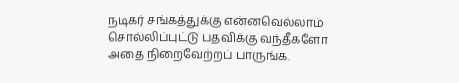நடிகர் சங்கத்துக்கு என்னவெல்லாம் சொல்லிப்புட்டு பதவிக்கு வந்தீகளோ அதை நிறைவேற்றப் பாருங்க.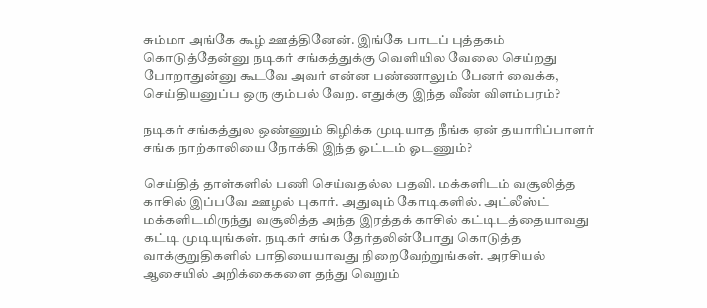சும்மா அங்கே கூழ் ஊத்தினேன். இங்கே பாடப் புத்தகம் கொடுத்தேன்னு நடிகர் சங்கத்துக்கு வெளியில வேலை செய்றது போறாதுன்னு கூடவே அவர் என்ன பண்ணாலும் பேனர் வைக்க, செய்தியனுப்ப ஒரு கும்பல் வேற. எதுக்கு இந்த வீண் விளம்பரம்?

நடிகர் சங்கத்துல ஒண்ணும் கிழிக்க முடியாத நீங்க ஏன் தயாரிப்பாளர் சங்க நாற்காலியை நோக்கி இந்த ஓட்டம் ஓடணும்?

செய்தித் தாள்களில் பணி செய்வதல்ல பதவி. மக்களிடம் வசூலித்த காசில் இப்பவே ஊழல் புகார். அதுவும் கோடிகளில். அட்லீஸ்ட் மக்களிடமிருந்து வசூலித்த அந்த இரத்தக் காசில் கட்டிடத்தையாவது கட்டி முடியுங்கள். நடிகர் சங்க தேர்தலின்போது கொடுத்த வாக்குறுதிகளில் பாதியையாவது நிறைவேற்றுங்கள். அரசியல் ஆசையில் அறிக்கைகளை தந்து வெறும்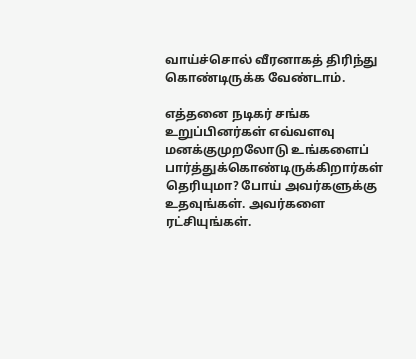வாய்ச்சொல் வீரனாகத் திரிந்து கொண்டிருக்க வேண்டாம்.

எத்தனை நடிகர் சங்க உறுப்பினர்கள் எவ்வளவு மனக்குமுறலோடு உங்களைப் பார்த்துக்கொண்டிருக்கிறார்கள் தெரியுமா? போய் அவர்களுக்கு உதவுங்கள். அவர்களை ரட்சியுங்கள்.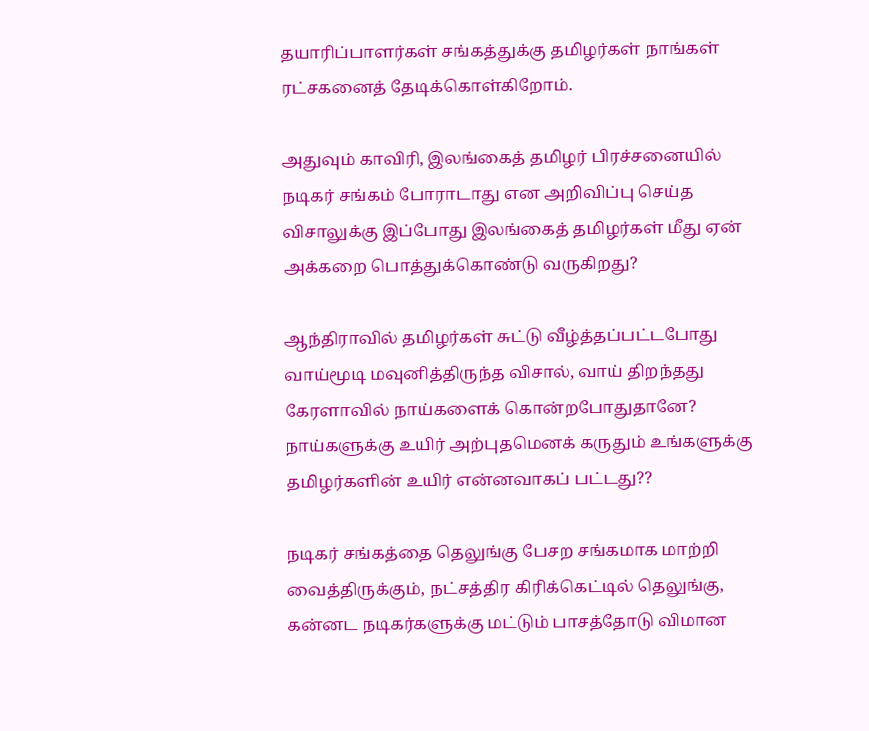தயாரிப்பாளர்கள் சங்கத்துக்கு தமிழர்கள் நாங்கள் ரட்சகனைத் தேடிக்கொள்கிறோம்.

அதுவும் காவிரி, இலங்கைத் தமிழர் பிரச்சனையில் நடிகர் சங்கம் போராடாது என அறிவிப்பு செய்த விசாலுக்கு இப்போது இலங்கைத் தமிழர்கள் மீது ஏன் அக்கறை பொத்துக்கொண்டு வருகிறது?

ஆந்திராவில் தமிழர்கள் சுட்டு வீழ்த்தப்பட்டபோது வாய்மூடி மவுனித்திருந்த விசால், வாய் திறந்தது கேரளாவில் நாய்களைக் கொன்றபோதுதானே? நாய்களுக்கு உயிர் அற்புதமெனக் கருதும் உங்களுக்கு தமிழர்களின் உயிர் என்னவாகப் பட்டது??

நடிகர் சங்கத்தை தெலுங்கு பேசற சங்கமாக மாற்றி வைத்திருக்கும், நட்சத்திர கிரிக்கெட்டில் தெலுங்கு, கன்னட நடிகர்களுக்கு மட்டும் பாசத்தோடு விமான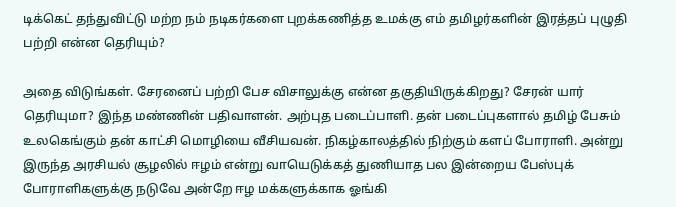டிக்கெட் தந்துவிட்டு மற்ற நம் நடிகர்களை புறக்கணித்த உமக்கு எம் தமிழர்களின் இரத்தப் புழுதி பற்றி என்ன தெரியும்?

அதை விடுங்கள். சேரனைப் பற்றி பேச விசாலுக்கு என்ன தகுதியிருக்கிறது? சேரன் யார் தெரியுமா? இந்த மண்ணின் பதிவாளன். அற்புத படைப்பாளி. தன் படைப்புகளால் தமிழ் பேசும் உலகெங்கும் தன் காட்சி மொழியை வீசியவன். நிகழ்காலத்தில் நிற்கும் களப் போராளி. அன்று இருந்த அரசியல் சூழலில் ஈழம் என்று வாயெடுக்கத் துணியாத பல இன்றைய பேஸ்புக் போராளிகளுக்கு நடுவே அன்றே ஈழ மக்களுக்காக ஓங்கி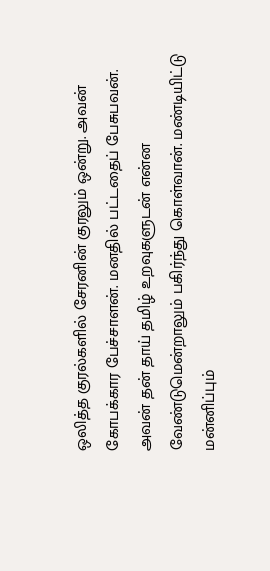ஒலித்த குரல்களில் சேரனின் குரலும் ஒன்று. அவன் கோபக்கார பேச்சாளன். மனதில் பட்டதைப் பேசுபவன். அவன் தன் தாய் தமிழ் உறவுகளுடன் என்ன வேண்டுமென்றாலும் பகிர்ந்து கொள்வான். மண்டியிட்டு மன்னிப்பும்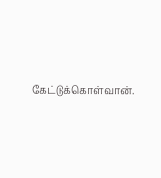கேட்டுக்கொள்வான்.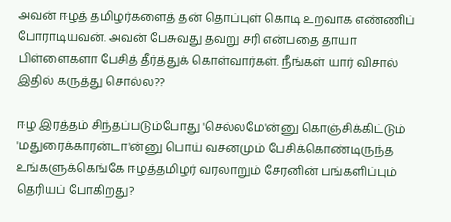அவன் ஈழத் தமிழர்களைத் தன் தொப்புள் கொடி உறவாக எண்ணிப் போராடியவன். அவன் பேசுவது தவறு சரி என்பதை தாயா பிள்ளைகளா பேசித் தீர்த்துக் கொள்வார்கள். நீங்கள் யார் விசால் இதில் கருத்து சொல்ல??

ஈழ இரத்தம் சிந்தப்படும்போது 'செல்லமே'ன்னு கொஞ்சிக்கிட்டும் 'மதுரைக்காரன்டா'ன்னு பொய் வசனமும் பேசிக்கொண்டிருந்த உங்களுக்கெங்கே ஈழத்தமிழர் வரலாறும் சேரனின் பங்களிப்பும் தெரியப் போகிறது?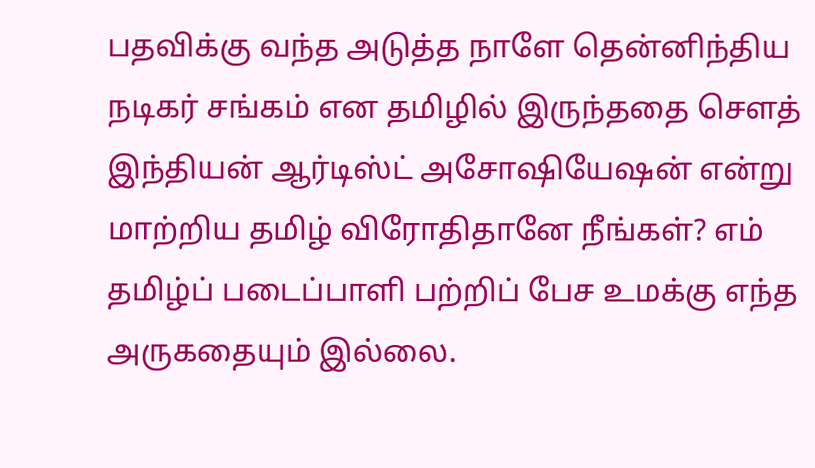பதவிக்கு வந்த அடுத்த நாளே தென்னிந்திய நடிகர் சங்கம் என தமிழில் இருந்ததை சௌத் இந்தியன் ஆர்டிஸ்ட் அசோஷியேஷன் என்று மாற்றிய தமிழ் விரோதிதானே நீங்கள்? எம் தமிழ்ப் படைப்பாளி பற்றிப் பேச உமக்கு எந்த அருகதையும் இல்லை.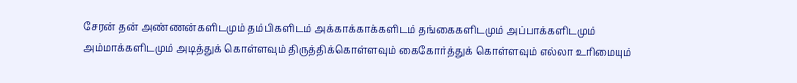சேரன் தன் அண்ணன்களிடமும் தம்பிகளிடம் அக்காக்காக்களிடம் தங்கைகளிடமும் அப்பாக்களிடமும் அம்மாக்களிடமும் அடித்துக் கொள்ளவும் திருத்திக்கொள்ளவும் கைகோர்த்துக் கொள்ளவும் எல்லா உரிமையும்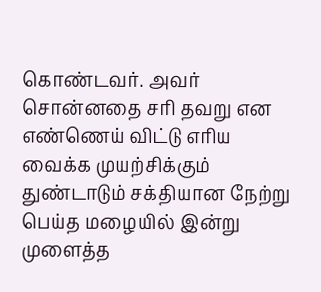கொண்டவர். அவர் சொன்னதை சரி தவறு என எண்ணெய் விட்டு எரிய வைக்க முயற்சிக்கும் துண்டாடும் சக்தியான நேற்று பெய்த மழையில் இன்று முளைத்த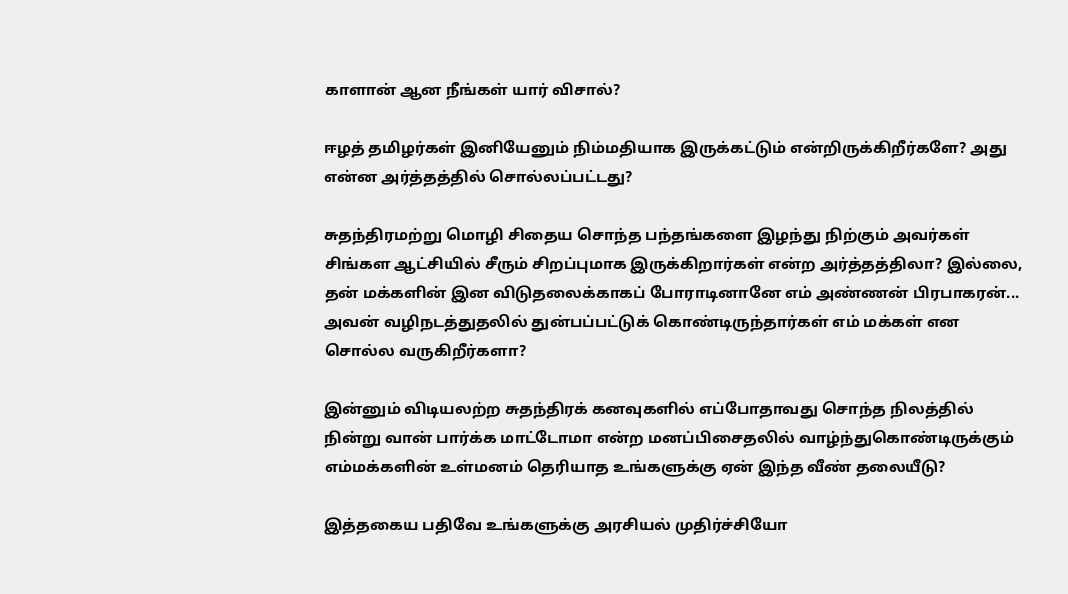காளான் ஆன நீங்கள் யார் விசால்?

ஈழத் தமிழர்கள் இனியேனும் நிம்மதியாக இருக்கட்டும் என்றிருக்கிறீர்களே? அது என்ன அர்த்தத்தில் சொல்லப்பட்டது?

சுதந்திரமற்று மொழி சிதைய சொந்த பந்தங்களை இழந்து நிற்கும் அவர்கள் சிங்கள ஆட்சியில் சீரும் சிறப்புமாக இருக்கிறார்கள் என்ற அர்த்தத்திலா? இல்லை, தன் மக்களின் இன விடுதலைக்காகப் போராடினானே எம் அண்ணன் பிரபாகரன்... அவன் வழிநடத்துதலில் துன்பப்பட்டுக் கொண்டிருந்தார்கள் எம் மக்கள் என சொல்ல வருகிறீர்களா?

இன்னும் விடியலற்ற சுதந்திரக் கனவுகளில் எப்போதாவது சொந்த நிலத்தில் நின்று வான் பார்க்க மாட்டோமா என்ற மனப்பிசைதலில் வாழ்ந்துகொண்டிருக்கும் எம்மக்களின் உள்மனம் தெரியாத உங்களுக்கு ஏன் இந்த வீண் தலையீடு?

இத்தகைய பதிவே உங்களுக்கு அரசியல் முதிர்ச்சியோ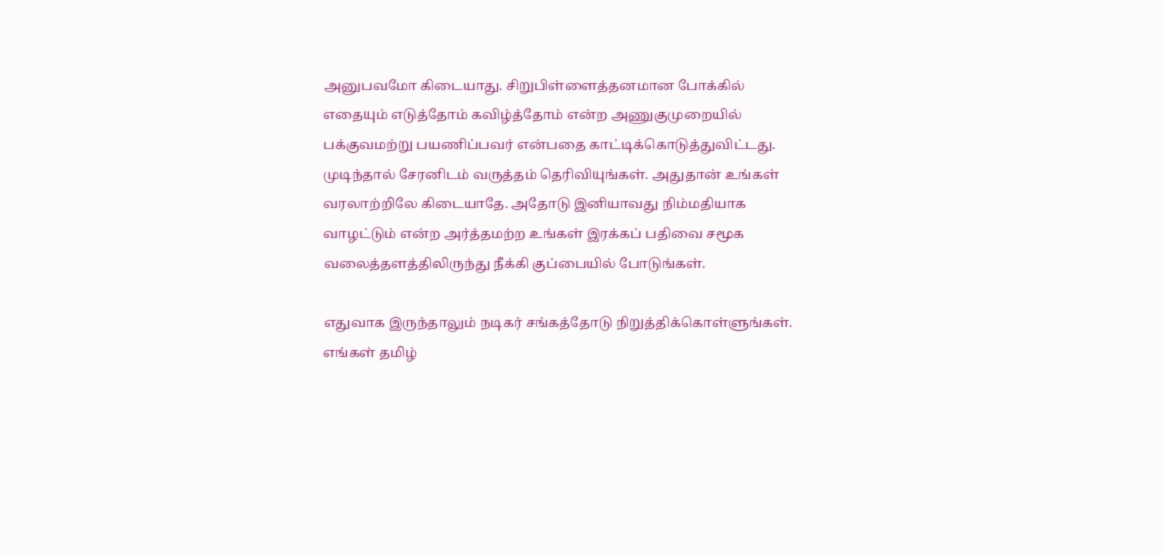அனுபவமோ கிடையாது. சிறுபிள்ளைத்தனமான போக்கில் எதையும் எடுத்தோம் கவிழ்த்தோம் என்ற அணுகுமுறையில் பக்குவமற்று பயணிப்பவர் என்பதை காட்டிக்கொடுத்துவிட்டது.
முடிந்தால் சேரனிடம் வருத்தம் தெரிவியுங்கள். அதுதான் உங்கள் வரலாற்றிலே கிடையாதே. அதோடு இனியாவது நிம்மதியாக வாழட்டும் என்ற அர்த்தமற்ற உங்கள் இரக்கப் பதிவை சமூக வலைத்தளத்திலிருந்து நீக்கி குப்பையில் போடுங்கள்.

எதுவாக இருந்தாலும் நடிகர் சங்கத்தோடு நிறுத்திக்கொள்ளுங்கள். எங்கள் தமிழ்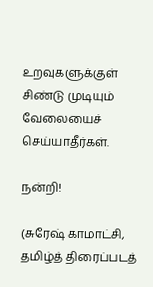உறவுகளுக்குள் சிண்டு முடியும் வேலையைச் செய்யாதீர்கள்.

நன்றி!

(சுரேஷ் காமாட்சி, தமிழ்த் திரைப்படத்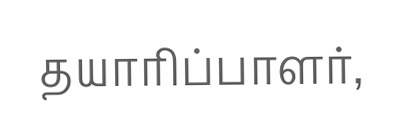தயாரிப்பாளர்,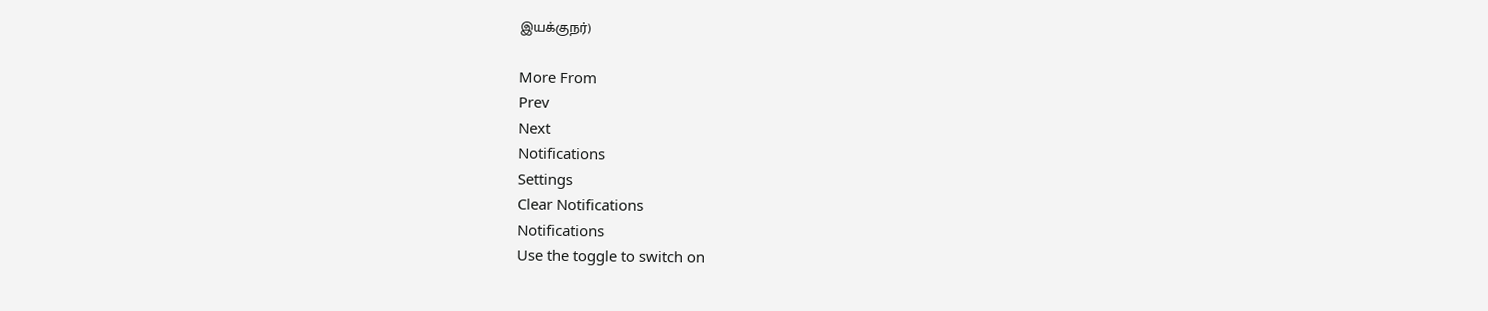இயக்குநர்)

More From
Prev
Next
Notifications
Settings
Clear Notifications
Notifications
Use the toggle to switch on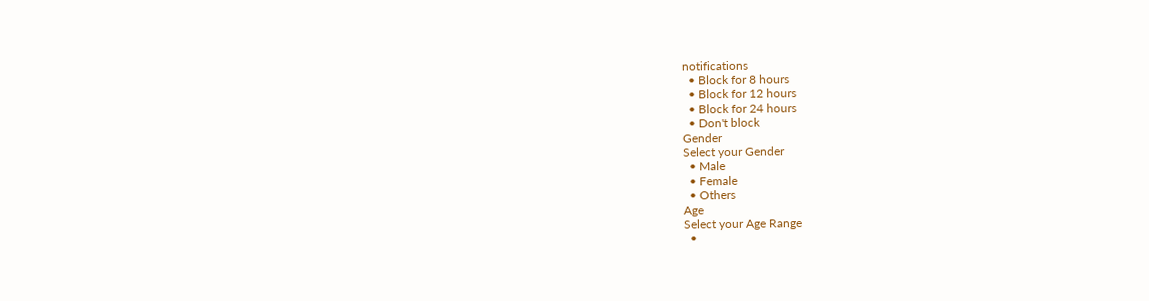notifications
  • Block for 8 hours
  • Block for 12 hours
  • Block for 24 hours
  • Don't block
Gender
Select your Gender
  • Male
  • Female
  • Others
Age
Select your Age Range
  •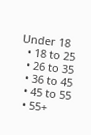Under 18
  • 18 to 25
  • 26 to 35
  • 36 to 45
  • 45 to 55
  • 55+